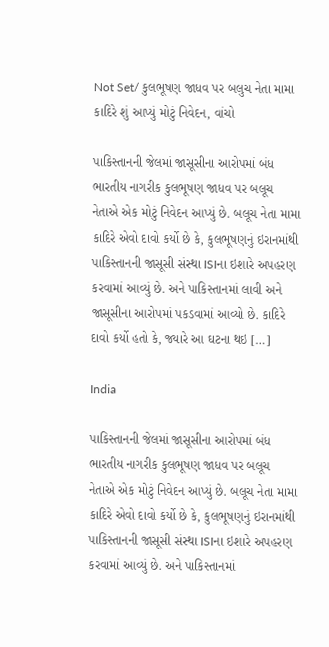Not Set/ કુલભૂષણ જાધવ પર બલુચ નેતા મામા કાદિરે શું આપ્યું મોટું નિવેદન, વાંચો

પાકિસ્તાનની જેલમાં જાસૂસીના આરોપમાં બંધ ભારતીય નાગરીક કુલભૂષણ જાધવ પર બલૂચ નેતાએ એક મોટું નિવેદન આપ્યું છે. બલૂચ નેતા મામા કાદિરે એવો દાવો કર્યો છે કે, કુલભૂષણનું ઇરાનમાંથી  પાકિસ્તાનની જાસૂસી સંસ્થા ISIના ઇશારે અપહરણ કરવામાં આવ્યું છે. અને પાકિસ્તાનમાં લાવી અને જાસૂસીના આરોપમાં પકડવામાં આવ્યો છે. કાદિરે દાવો કર્યો હતો કે, જ્યારે આ ઘટના થઇ […]

India

પાકિસ્તાનની જેલમાં જાસૂસીના આરોપમાં બંધ ભારતીય નાગરીક કુલભૂષણ જાધવ પર બલૂચ નેતાએ એક મોટું નિવેદન આપ્યું છે. બલૂચ નેતા મામા કાદિરે એવો દાવો કર્યો છે કે, કુલભૂષણનું ઇરાનમાંથી  પાકિસ્તાનની જાસૂસી સંસ્થા ISIના ઇશારે અપહરણ કરવામાં આવ્યું છે. અને પાકિસ્તાનમાં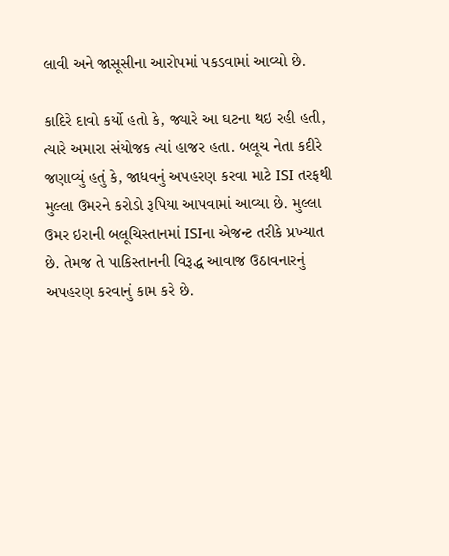લાવી અને જાસૂસીના આરોપમાં પકડવામાં આવ્યો છે.

કાદિરે દાવો કર્યો હતો કે, જ્યારે આ ઘટના થઇ રહી હતી, ત્યારે અમારા સંયોજક ત્યાં હાજર હતા. બલૂચ નેતા કદીરે જણાવ્યું હતું કે, જાધવનું અપહરણ કરવા માટે ISI તરફથી મુલ્લા ઉમરને કરોડો રૂપિયા આપવામાં આવ્યા છે. મુલ્લા ઉમર ઇરાની બલૂચિસ્તાનમાં ISIના એજન્ટ તરીકે પ્રખ્યાત છે. તેમજ તે પાકિસ્તાનની વિરૂદ્ધ આવાજ ઉઠાવનારનું અપહરણ કરવાનું કામ કરે છે.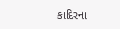કાદિરના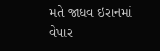મતે જાધવ ઇરાનમાં વેપાર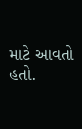માટે આવતો હતો.